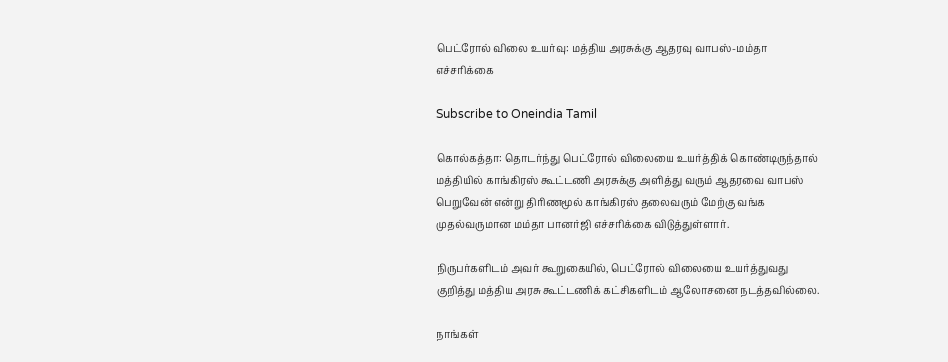பெட்ரோல் விலை உயர்வு: மத்திய அரசுக்கு ஆதரவு வாபஸ்-மம்தா எச்சரிக்கை

Subscribe to Oneindia Tamil

கொல்கத்தா: தொடர்ந்து பெட்ரோல் விலையை உயர்த்திக் கொண்டிருந்தால் மத்தியில் காங்கிரஸ் கூட்டணி அரசுக்கு அளித்து வரும் ஆதரவை வாபஸ் பெறுவேன் என்று திரிணமூல் காங்கிரஸ் தலைவரும் மேற்கு வங்க முதல்வருமான மம்தா பானர்ஜி எச்சரிக்கை விடுத்துள்ளார்.

நிருபர்களிடம் அவர் கூறுகையில், பெட்ரோல் விலையை உயர்த்துவது குறித்து மத்திய அரசு கூட்டணிக் கட்சிகளிடம் ஆலோசனை நடத்தவில்லை.

நாங்கள்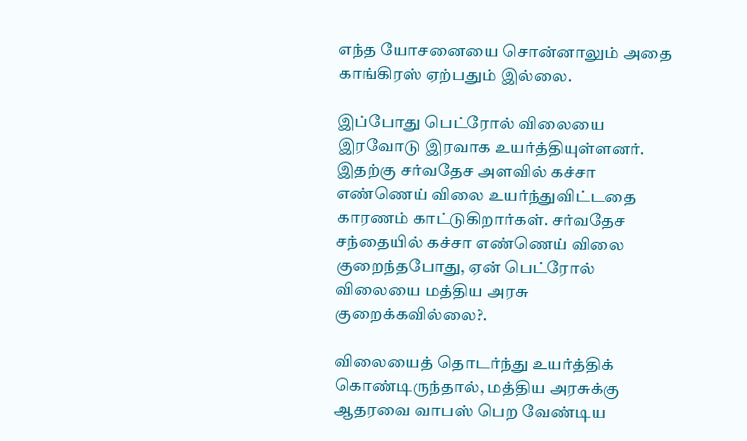எந்த யோசனையை சொன்னாலும் அதை காங்கிரஸ் ஏற்பதும் இல்லை.

இப்போது பெட்ரோல் விலையை இரவோடு இரவாக உயர்த்தியுள்ளனர். இதற்கு சர்வதேச அளவில் கச்சா எண்ணெய் விலை உயர்ந்துவிட்டதை காரணம் காட்டுகிறார்கள். சர்வதேச சந்தையில் கச்சா எண்ணெய் விலை குறைந்தபோது, ஏன் பெட்ரோல் விலையை மத்திய அரசு குறைக்கவில்லை?.

விலையைத் தொடர்ந்து உயர்த்திக் கொண்டிருந்தால், மத்திய அரசுக்கு ஆதரவை வாபஸ் பெற வேண்டிய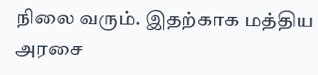நிலை வரும். இதற்காக மத்திய அரசை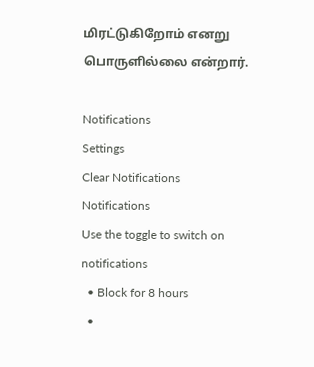மிரட்டுகிறோம் எனறு பொருளில்லை என்றார்.

Notifications
Settings
Clear Notifications
Notifications
Use the toggle to switch on notifications
  • Block for 8 hours
  •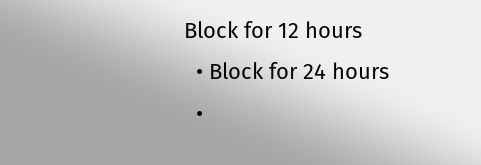Block for 12 hours
  • Block for 24 hours
  •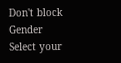Don't block
Gender
Select your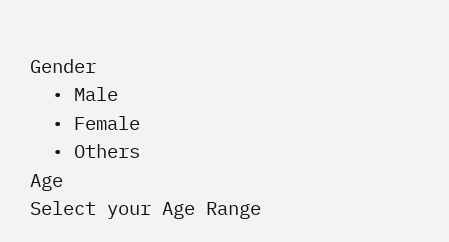Gender
  • Male
  • Female
  • Others
Age
Select your Age Range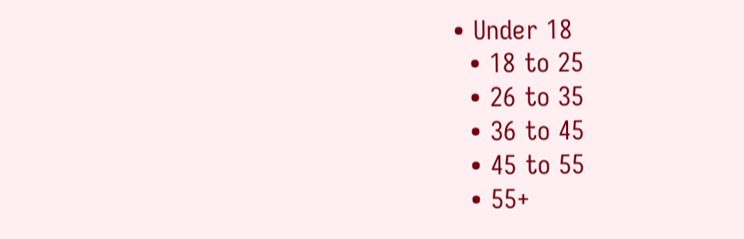• Under 18
  • 18 to 25
  • 26 to 35
  • 36 to 45
  • 45 to 55
  • 55+